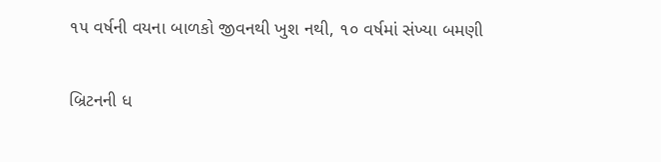૧૫ વર્ષની વયના બાળકો જીવનથી ખુશ નથી, ૧૦ વર્ષમાં સંખ્યા બમણી

બ્રિટનની ધ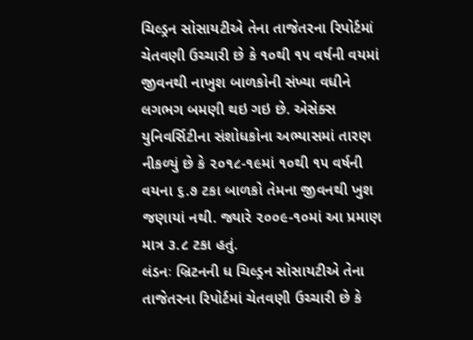ચિલ્ડ્રન સોસાયટીએ તેના તાજેતરના રિપોર્ટમાં ચેતવણી ઉચ્ચારી છે કે ૧૦થી ૧૫ વર્ષની વયમાં જીવનથી નાખુશ બાળકોની સંખ્યા વધીને લગભગ બમણી થઇ ગઇ છે. એસેક્સ યુનિવર્સિટીના સંશોધકોના અભ્યાસમાં તારણ નીકળ્યું છે કે ૨૦૧૮-૧૯માં ૧૦થી ૧૫ વર્ષની વયના ૬.૭ ટકા બાળકો તેમના જીવનથી ખુશ જણાયાં નથી. જ્યારે ૨૦૦૯-૧૦માં આ પ્રમાણ માત્ર ૩.૮ ટકા હતું.
લંડનઃ બ્રિટનની ધ ચિલ્ડ્રન સોસાયટીએ તેના તાજેતરના રિપોર્ટમાં ચેતવણી ઉચ્ચારી છે કે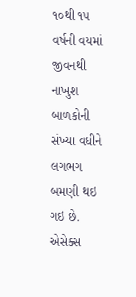૧૦થી ૧૫ વર્ષની વયમાં જીવનથી નાખુશ બાળકોની સંખ્યા વધીને લગભગ બમણી થઇ ગઇ છે. એસેક્સ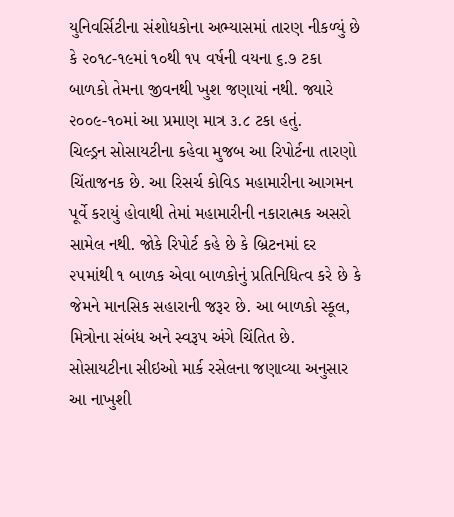યુનિવર્સિટીના સંશોધકોના અભ્યાસમાં તારણ નીકળ્યું છે કે ૨૦૧૮-૧૯માં ૧૦થી ૧૫ વર્ષની વયના ૬.૭ ટકા બાળકો તેમના જીવનથી ખુશ જણાયાં નથી. જ્યારે ૨૦૦૯-૧૦માં આ પ્રમાણ માત્ર ૩.૮ ટકા હતું.
ચિલ્ડ્રન સોસાયટીના કહેવા મુજબ આ રિપોર્ટના તારણો ચિંતાજનક છે. આ રિસર્ચ કોવિડ મહામારીના આગમન પૂર્વે કરાયું હોવાથી તેમાં મહામારીની નકારાત્મક અસરો સામેલ નથી. જોકે રિપોર્ટ કહે છે કે બ્રિટનમાં દર ૨૫માંથી ૧ બાળક એવા બાળકોનું પ્રતિનિધિત્વ કરે છે કે જેમને માનસિક સહારાની જરૂર છે. આ બાળકો સ્કૂલ, મિત્રોના સંબંધ અને સ્વરૂપ અંગે ચિંતિત છે. સોસાયટીના સીઇઓ માર્ક રસેલના જણાવ્યા અનુસાર આ નાખુશી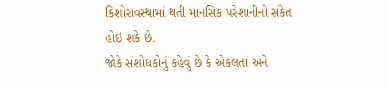કિશોરાવસ્થામાં થતી માનસિક પરેશાનીનો સંકેત હોઇ શકે છે.
જોકે સંશોધકોનું કહેવું છે કે એકલતા અને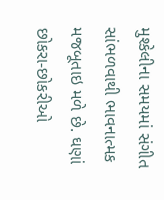મુશ્કેલીના સમયમાં સંગીત સાંભળવાથી ભાવનાત્મક મજબૂતાઇ મળે છે. ઘણાં છોકરા-છોકરીઓ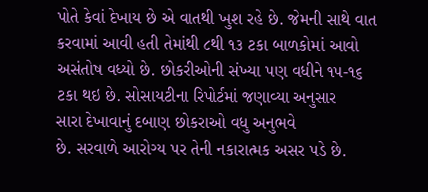પોતે કેવાં દેખાય છે એ વાતથી ખુશ રહે છે. જેમની સાથે વાત કરવામાં આવી હતી તેમાંથી ૮થી ૧૩ ટકા બાળકોમાં આવો અસંતોષ વધ્યો છે. છોકરીઓની સંખ્યા પણ વધીને ૧૫-૧૬ ટકા થઇ છે. સોસાયટીના રિપોર્ટમાં જણાવ્યા અનુસાર
સારા દેખાવાનું દબાણ છોકરાઓ વધુ અનુભવે
છે. સરવાળે આરોગ્ય પર તેની નકારાત્મક અસર પડે છે.